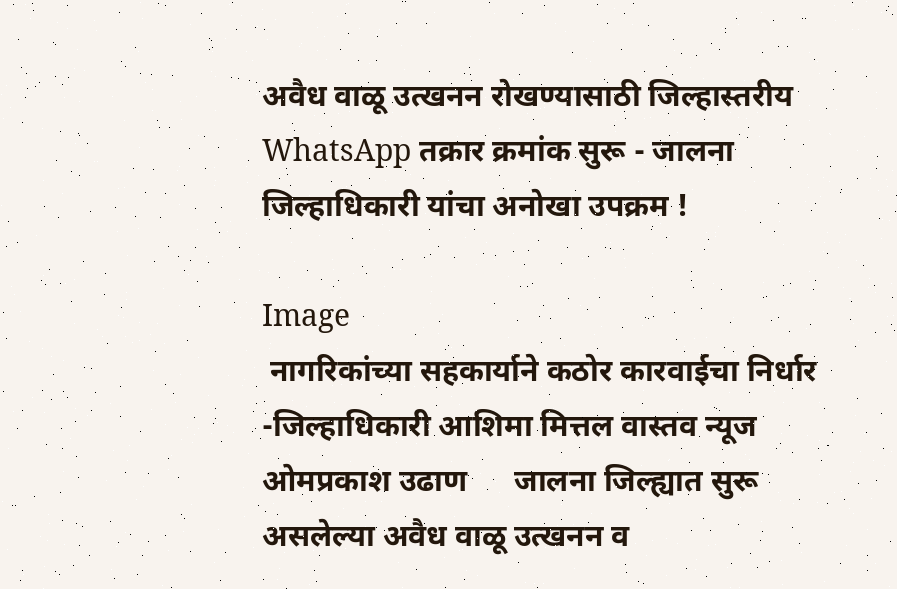अवैध वाळू उत्खनन रोखण्यासाठी जिल्हास्तरीय WhatsApp तक्रार क्रमांक सुरू - जालना जिल्हाधिकारी यांचा अनोखा उपक्रम !

Image
 नागरिकांच्या सहकार्याने कठोर कारवाईचा निर्धार -जिल्हाधिकारी आशिमा मित्तल वास्तव न्यूज ओमप्रकाश उढाण      जालना जिल्ह्यात सुरू असलेल्या अवैध वाळू उत्खनन व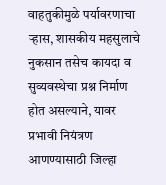वाहतुकीमुळे पर्यावरणाचा ऱ्हास, शासकीय महसुलाचे नुकसान तसेच कायदा व सुव्यवस्थेचा प्रश्न निर्माण होत असल्याने, यावर प्रभावी नियंत्रण आणण्यासाठी जिल्हा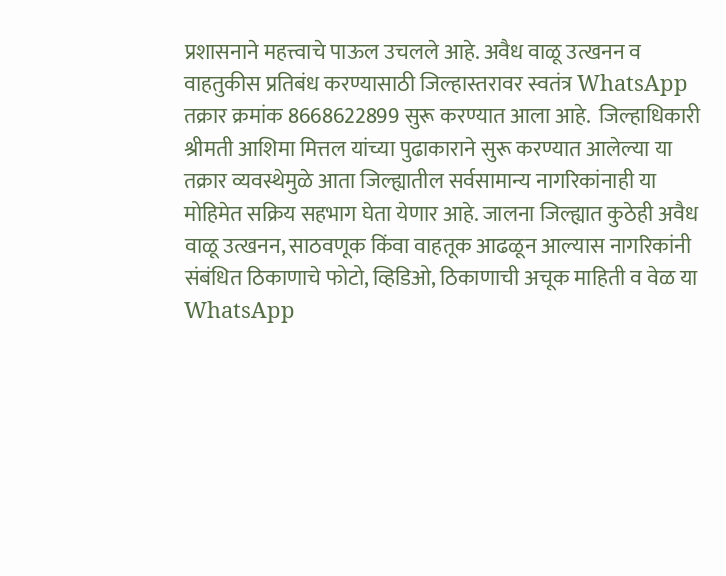प्रशासनाने महत्त्वाचे पाऊल उचलले आहे. अवैध वाळू उत्खनन व वाहतुकीस प्रतिबंध करण्यासाठी जिल्हास्तरावर स्वतंत्र WhatsApp तक्रार क्रमांक 8668622899 सुरू करण्यात आला आहे.  जिल्हाधिकारी श्रीमती आशिमा मित्तल यांच्या पुढाकाराने सुरू करण्यात आलेल्या या तक्रार व्यवस्थेमुळे आता जिल्ह्यातील सर्वसामान्य नागरिकांनाही या मोहिमेत सक्रिय सहभाग घेता येणार आहे. जालना जिल्ह्यात कुठेही अवैध वाळू उत्खनन, साठवणूक किंवा वाहतूक आढळून आल्यास नागरिकांनी संबंधित ठिकाणाचे फोटो, व्हिडिओ, ठिकाणाची अचूक माहिती व वेळ या WhatsApp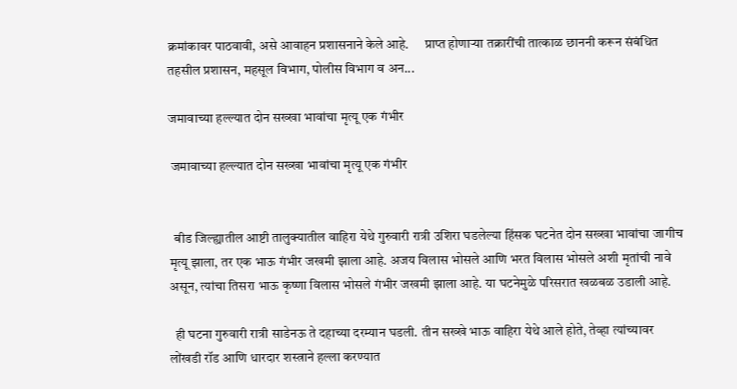क्रमांकावर पाठवावी, असे आवाहन प्रशासनाने केले आहे.      प्राप्त होणाऱ्या तक्रारींची तात्काळ छाननी करून संबंधित तहसील प्रशासन, महसूल विभाग, पोलीस विभाग व अन...

जमावाच्या हल्ल्यात दोन सख्खा भावांचा मृत्यू एक गंभीर

 जमावाच्या हल्ल्यात दोन सख्खा भावांचा मृत्यू एक गंभीर


  बीड जिल्ह्यातील आष्टी तालुक्यातील वाहिरा येथे गुरुवारी रात्री उशिरा घडलेल्या हिंसक घटनेत दोन सख्खा भावांचा जागीच मृत्यू झाला, तर एक भाऊ गंभीर जखमी झाला आहे. अजय विलास भोसले आणि भरत विलास भोसले अशी मृतांची नावे असून, त्यांचा तिसरा भाऊ कृष्णा विलास भोसले गंभीर जखमी झाला आहे. या घटनेमुळे परिसरात खळबळ उडाली आहे.

  ही घटना गुरुवारी रात्री साडेनऊ ते दहाच्या दरम्यान घडली. तीन सख्खे भाऊ वाहिरा येथे आले होते, तेव्हा त्यांच्यावर लोंखडी रॉड आणि धारदार शस्त्राने हल्ला करण्यात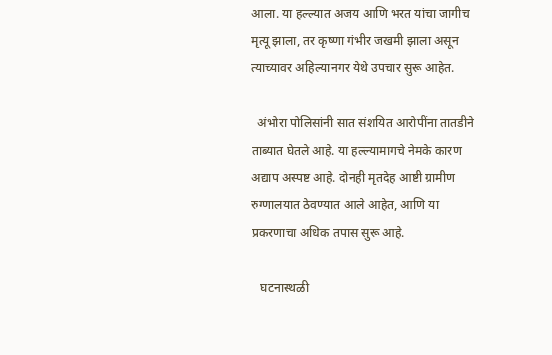आला. या हल्ल्यात अजय आणि भरत यांचा जागीच मृत्यू झाला, तर कृष्णा गंभीर जखमी झाला असून त्याच्यावर अहिल्यानगर येथे उपचार सुरू आहेत.

  अंभोरा पोलिसांनी सात संशयित आरोपींना तातडीने ताब्यात घेतले आहे. या हल्ल्यामागचे नेमके कारण अद्याप अस्पष्ट आहे. दोनही मृतदेह आष्टी ग्रामीण रुग्णालयात ठेवण्यात आले आहेत, आणि या प्रकरणाचा अधिक तपास सुरू आहे.

   घटनास्थळी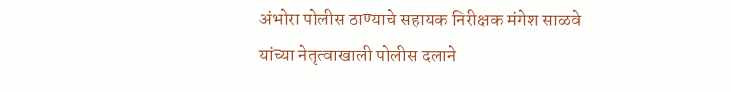अंभोरा पोलीस ठाण्याचे सहायक निरीक्षक मंगेश साळवे यांच्या नेतृत्वाखाली पोलीस दलाने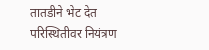तातडीने भेट देत परिस्थितीवर नियंत्रण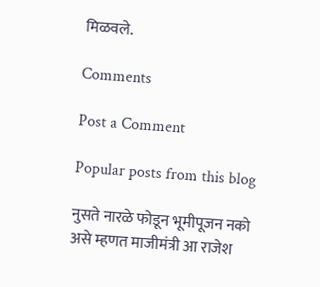मिळवले.

Comments

Post a Comment

Popular posts from this blog

नुसते नारळे फोडून भूमीपूजन नको असे म्हणत माजीमंत्री आ राजेश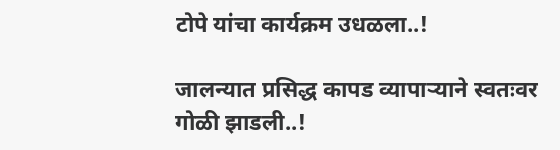टोपे यांचा कार्यक्रम उधळला..!

जालन्यात प्रसिद्ध कापड व्यापाऱ्याने स्वतःवर गोळी झाडली..!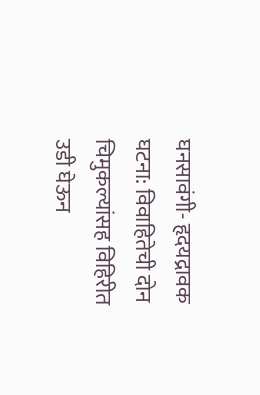घनसावंगी- हृदयद्रावक घटना: विवाहितेची दोन चिमुकल्यांसह विहिरीत उडी घेऊन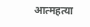आत्महत्या